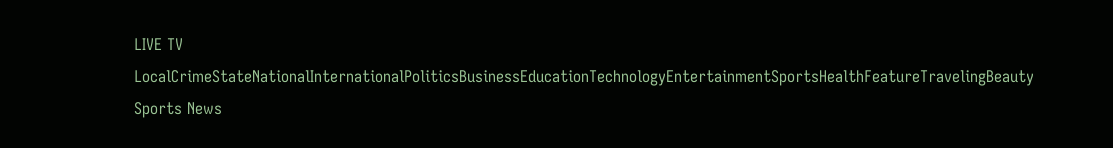LIVE TV LocalCrimeStateNationalInternationalPoliticsBusinessEducationTechnologyEntertainmentSportsHealthFeatureTravelingBeauty
Sports News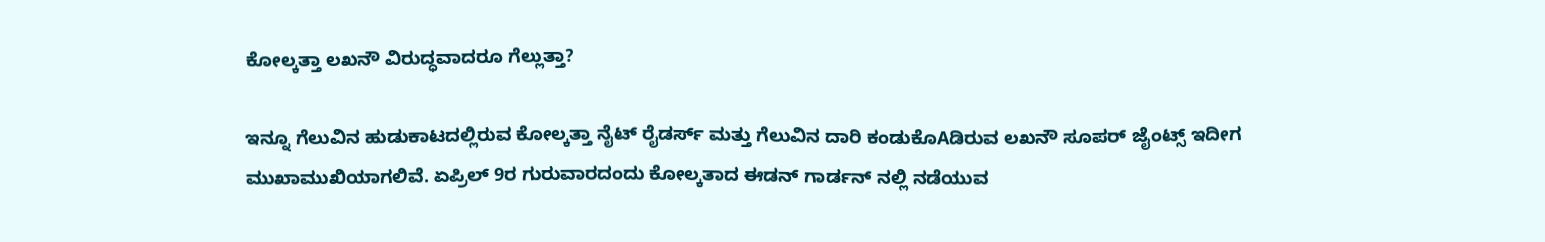ಕೋಲ್ಕತ್ತಾ ಲಖನೌ ವಿರುದ್ಧವಾದರೂ ಗೆಲ್ಲುತ್ತಾ?

ಇನ್ನೂ ಗೆಲುವಿನ ಹುಡುಕಾಟದಲ್ಲಿರುವ ಕೋಲ್ಕತ್ತಾ ನೈಟ್ ರೈಡರ್ಸ್ ಮತ್ತು ಗೆಲುವಿನ ದಾರಿ ಕಂಡುಕೊAಡಿರುವ ಲಖನೌ ಸೂಪರ್ ಜೈಂಟ್ಸ್ ಇದೀಗ ಮುಖಾಮುಖಿಯಾಗಲಿವೆ. ಏಪ್ರಿಲ್ 9ರ ಗುರುವಾರದಂದು ಕೋಲ್ಕತಾದ ಈಡನ್ ಗಾರ್ಡನ್ ನಲ್ಲಿ ನಡೆಯುವ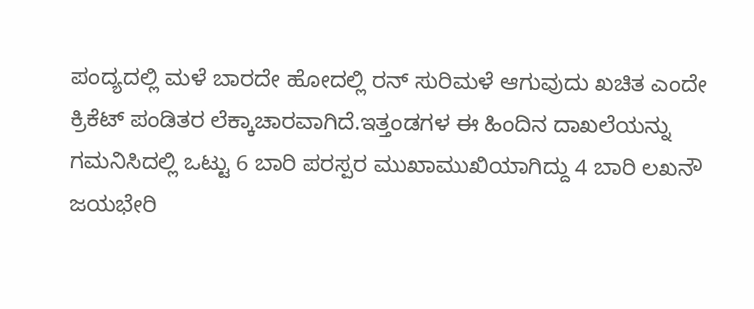ಪಂದ್ಯದಲ್ಲಿ ಮಳೆ ಬಾರದೇ ಹೋದಲ್ಲಿ ರನ್ ಸುರಿಮಳೆ ಆಗುವುದು ಖಚಿತ ಎಂದೇ ಕ್ರಿಕೆಟ್ ಪಂಡಿತರ ಲೆಕ್ಕಾಚಾರವಾಗಿದೆ.ಇತ್ತಂಡಗಳ ಈ ಹಿಂದಿನ ದಾಖಲೆಯನ್ನು ಗಮನಿಸಿದಲ್ಲಿ ಒಟ್ಟು 6 ಬಾರಿ ಪರಸ್ಪರ ಮುಖಾಮುಖಿಯಾಗಿದ್ದು 4 ಬಾರಿ ಲಖನೌ ಜಯಭೇರಿ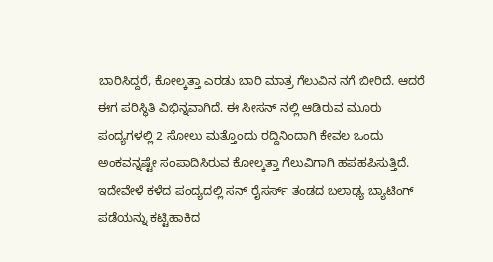ಬಾರಿಸಿದ್ದರೆ, ಕೋಲ್ಕತ್ತಾ ಎರಡು ಬಾರಿ ಮಾತ್ರ ಗೆಲುವಿನ ನಗೆ ಬೀರಿದೆ. ಆದರೆ ಈಗ ಪರಿಸ್ಥಿತಿ ವಿಭಿನ್ನವಾಗಿದೆ. ಈ ಸೀಸನ್ ನಲ್ಲಿ ಆಡಿರುವ ಮೂರು ಪಂದ್ಯಗಳಲ್ಲಿ 2 ಸೋಲು ಮತ್ತೊಂದು ರದ್ದಿನಿಂದಾಗಿ ಕೇವಲ ಒಂದು ಅಂಕವನ್ನಷ್ಟೇ ಸಂಪಾದಿಸಿರುವ ಕೋಲ್ಕತ್ತಾ ಗೆಲುವಿಗಾಗಿ ಹಪಹಪಿಸುತ್ತಿದೆ. ಇದೇವೇಳೆ ಕಳೆದ ಪಂದ್ಯದಲ್ಲಿ ಸನ್ ರೈಸರ್ಸ್ ತಂಡದ ಬಲಾಢ್ಯ ಬ್ಯಾಟಿಂಗ್ ಪಡೆಯನ್ನು ಕಟ್ಟಿಹಾಕಿದ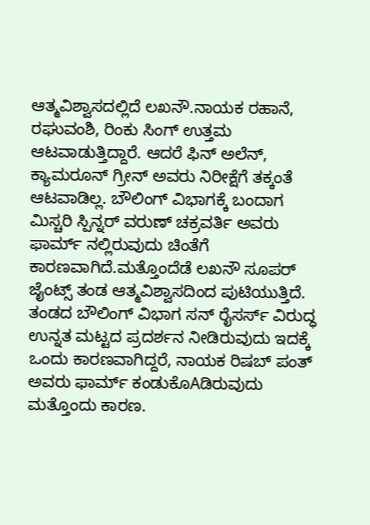ಆತ್ಮವಿಶ್ವಾಸದಲ್ಲಿದೆ ಲಖನೌ.ನಾಯಕ ರಹಾನೆ, ರಘುವಂಶಿ, ರಿಂಕು ಸಿಂಗ್ ಉತ್ತಮ ಆಟವಾಡುತ್ತಿದ್ದಾರೆ. ಆದರೆ ಫಿನ್ ಅಲೆನ್, ಕ್ಯಾಮರೂನ್ ಗ್ರೀನ್ ಅವರು ನಿರೀಕ್ಷೆಗೆ ತಕ್ಕಂತೆ ಆಟವಾಡಿಲ್ಲ. ಬೌಲಿಂಗ್ ವಿಭಾಗಕ್ಕೆ ಬಂದಾಗ ಮಿಸ್ಚರಿ ಸ್ಪಿನ್ನರ್ ವರುಣ್ ಚಕ್ರವರ್ತಿ ಅವರು ಫಾರ್ಮ್ ನಲ್ಲಿರುವುದು ಚಿಂತೆಗೆ ಕಾರಣವಾಗಿದೆ.ಮತ್ತೊಂದೆಡೆ ಲಖನೌ ಸೂಪರ್ ಜೈಂಟ್ಸ್ ತಂಡ ಆತ್ಮವಿಶ್ವಾಸದಿಂದ ಪುಟಿಯುತ್ತಿದೆ. ತಂಡದ ಬೌಲಿಂಗ್ ವಿಭಾಗ ಸನ್ ರೈಸರ್ಸ್ ವಿರುದ್ಧ ಉನ್ನತ ಮಟ್ಟದ ಪ್ರದರ್ಶನ ನೀಡಿರುವುದು ಇದಕ್ಕೆ ಒಂದು ಕಾರಣವಾಗಿದ್ದರೆ, ನಾಯಕ ರಿಷಬ್ ಪಂತ್ ಅವರು ಫಾರ್ಮ್ ಕಂಡುಕೊAಡಿರುವುದು ಮತ್ತೊಂದು ಕಾರಣ.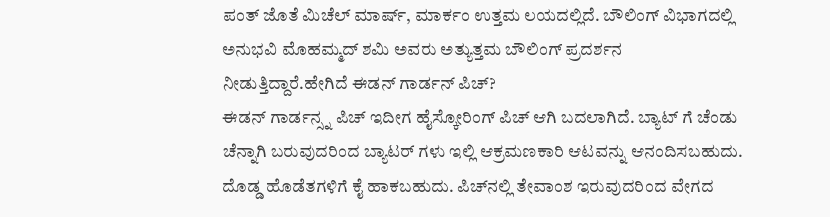ಪಂತ್ ಜೊತೆ ಮಿಚೆಲ್ ಮಾರ್ಷ್, ಮಾರ್ಕಂ ಉತ್ತಮ ಲಯದಲ್ಲಿದೆ. ಬೌಲಿಂಗ್ ವಿಭಾಗದಲ್ಲಿ ಅನುಭವಿ ಮೊಹಮ್ಮದ್ ಶಮಿ ಅವರು ಅತ್ಯುತ್ತಮ ಬೌಲಿಂಗ್ ಪ್ರದರ್ಶನ ನೀಡುತ್ತಿದ್ದಾರೆ.ಹೇಗಿದೆ ಈಡನ್ ಗಾರ್ಡನ್ ಪಿಚ್?
ಈಡನ್ ಗಾರ್ಡನ್ಸ್ನ ಪಿಚ್ ಇದೀಗ ಹೈಸ್ಕೋರಿಂಗ್ ಪಿಚ್ ಆಗಿ ಬದಲಾಗಿದೆ. ಬ್ಯಾಟ್ ಗೆ ಚೆಂಡು ಚೆನ್ನಾಗಿ ಬರುವುದರಿಂದ ಬ್ಯಾಟರ್ ಗಳು ಇಲ್ಲಿ ಆಕ್ರಮಣಕಾರಿ ಆಟವನ್ನು ಆನಂದಿಸಬಹುದು. ದೊಡ್ಡ ಹೊಡೆತಗಳಿಗೆ ಕೈ ಹಾಕಬಹುದು. ಪಿಚ್‌ನಲ್ಲಿ ತೇವಾಂಶ ಇರುವುದರಿಂದ ವೇಗದ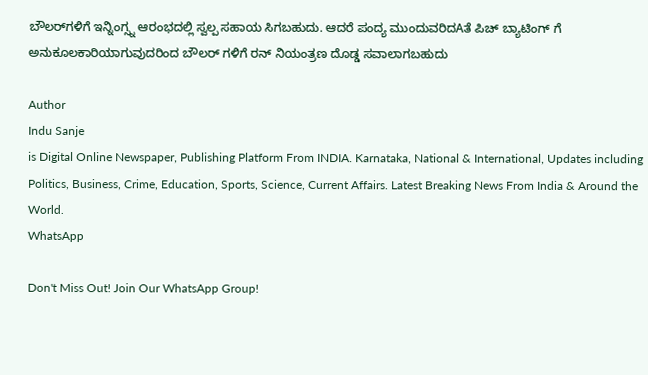ಬೌಲರ್‌ಗಳಿಗೆ ಇನ್ನಿಂಗ್ಸ್ನ ಆರಂಭದಲ್ಲಿ ಸ್ವಲ್ಪ ಸಹಾಯ ಸಿಗಬಹುದು. ಆದರೆ ಪಂದ್ಯ ಮುಂದುವರಿದAತೆ ಪಿಚ್ ಬ್ಯಾಟಿಂಗ್ ಗೆ ಅನುಕೂಲಕಾರಿಯಾಗುವುದರಿಂದ ಬೌಲರ್ ಗಳಿಗೆ ರನ್ ನಿಯಂತ್ರಣ ದೊಡ್ಡ ಸವಾಲಾಗಬಹುದು

Author
Indu Sanje
is Digital Online Newspaper, Publishing Platform From INDIA. Karnataka, National & International, Updates including Politics, Business, Crime, Education, Sports, Science, Current Affairs. Latest Breaking News From India & Around the World.
WhatsApp

Don't Miss Out! Join Our WhatsApp Group!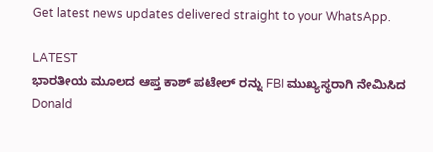Get latest news updates delivered straight to your WhatsApp.

LATEST
ಭಾರತೀಯ ಮೂಲದ ಆಪ್ತ ಕಾಶ್ ಪಟೇಲ್ ರನ್ನು FBI ಮುಖ್ಯಸ್ಥರಾಗಿ ನೇಮಿಸಿದ Donald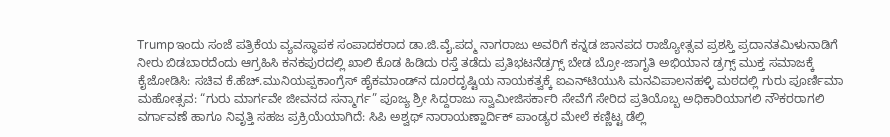Trumpಇಂದು ಸಂಜೆ ಪತ್ರಿಕೆಯ ವ್ಯವಸ್ಥಾಪಕ ಸಂಪಾದಕರಾದ ಡಾ.ಜಿ.ವೈ.ಪದ್ಮ ನಾಗರಾಜು ಅವರಿಗೆ ಕನ್ನಡ ಜಾನಪದ ರಾಜ್ಯೋತ್ಸವ ಪ್ರಶಸ್ತಿ ಪ್ರದಾನತಮಿಳುನಾಡಿಗೆ ನೀರು ಬಿಡಬಾರದೆಂದು ಆಗ್ರಹಿಸಿ ಕನಕಪುರದಲ್ಲಿ ಖಾಲಿ ಕೊಡ ಹಿಡಿದು ರಸ್ತೆ ತಡೆದು ಪ್ರತಿಭಟನೆಡ್ರಗ್ಸ್ ಬೇಡ ಬ್ರೋ-ಜಾಗೃತಿ ಅಭಿಯಾನ ಡ್ರಗ್ಸ್ ಮುಕ್ತ ಸಮಾಜಕ್ಕೆ ಕೈಜೋಡಿಸಿ: ಸಚಿವ ಕೆ.ಹೆಚ್.ಮುನಿಯಪ್ಪಕಾಂಗ್ರೆಸ್ ಹೈಕಮಾಂಡ್‌ನ ದೂರದೃಷ್ಟಿಯ ನಾಯಕತ್ವಕ್ಕೆ ಐಎನ್‌ಟಿಯುಸಿ ಮನವಿಪಾಲನಹಳ್ಳಿ ಮಠದಲ್ಲಿ ಗುರು ಪೂರ್ಣಿಮಾ ಮಹೋತ್ಸವ: “ಗುರು ಮಾರ್ಗವೇ ಜೀವನದ ಸನ್ಮಾರ್ಗ” ಪೂಜ್ಯ ಶ್ರೀ ಸಿದ್ದರಾಜು ಸ್ವಾಮೀಜಿಸರ್ಕಾರಿ ಸೇವೆಗೆ ಸೇರಿದ ಪ್ರತಿಯೊಬ್ಬ ಅಧಿಕಾರಿಯಾಗಲಿ ನೌಕರರಾಗಲಿ ವರ್ಗಾವಣೆ ಹಾಗೂ ನಿವೃತ್ತಿ ಸಹಜ ಪ್ರಕ್ರಿಯೆಯಾಗಿದೆ: ಸಿಪಿ ಅಶ್ವಥ್ ನಾರಾಯಣ್ಹಾರ್ದಿಕ್ ಪಾಂಡ್ಯರ ಮೇಲೆ ಕಣ್ಣಿಟ್ಟ ಡೆಲ್ಲಿ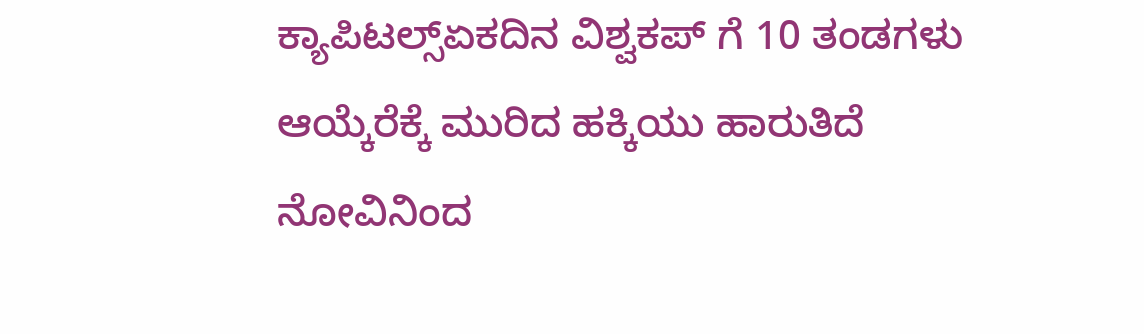ಕ್ಯಾಪಿಟಲ್ಸ್ಏಕದಿನ ವಿಶ್ವಕಪ್ ಗೆ 10 ತಂಡಗಳು ಆಯ್ಕೆರೆಕ್ಕೆ ಮುರಿದ ಹಕ್ಕಿಯು ಹಾರುತಿದೆ ನೋವಿನಿಂದ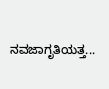ನವಜಾಗೃತಿಯತ್ತ...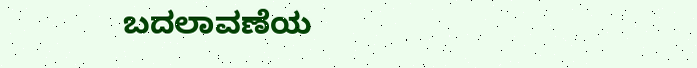ಬದಲಾವಣೆಯ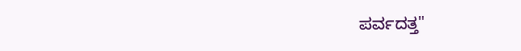ಪರ್ವದತ್ತ"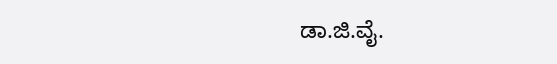ಡಾ.ಜಿ.ವೈ.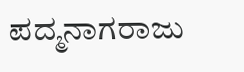ಪದ್ಮನಾಗರಾಜು